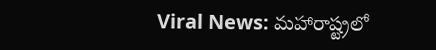Viral News: మహారాష్ట్రలో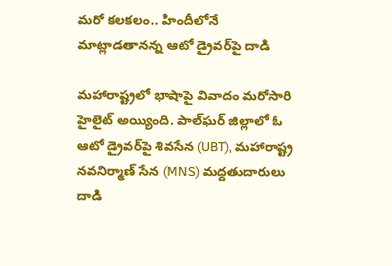మరో కలకలం.. హిందీలోనే మాట్లాడతానన్న ఆటో డ్రైవర్‌పై దాడి

మహారాష్ట్రలో భాషాపై వివాదం మరోసారి హైలైట్ అయ్యింది. పాల్‌ఘర్ జిల్లాలో ఓ ఆటో డ్రైవర్‌పై శివసేన (UBT), మహారాష్ట్ర నవనిర్మాణ్ సేన (MNS) మద్దతుదారులు దాడి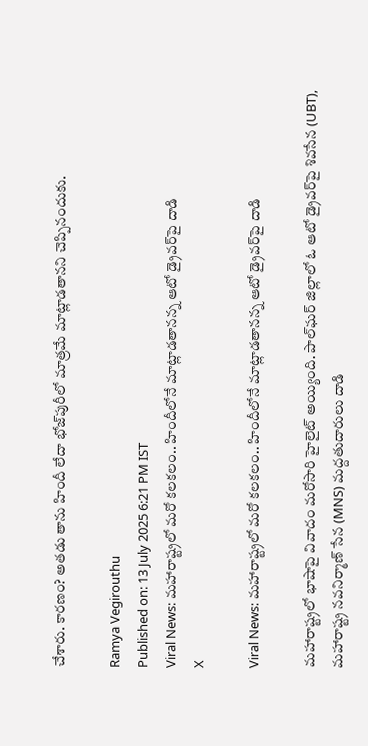చేశారు. కారణం? అతడు తాను హిందీ లేదా భోజ్‌పురీలో మాత్రమే మాట్లాడతానని చెప్పినందుకు.

Ramya Vegirouthu
Published on: 13 July 2025 6:21 PM IST
Viral News: మహారాష్ట్రలో మరో కలకలం.. హిందీలోనే మాట్లాడతానన్న ఆటో డ్రైవర్‌పై దాడి
X

Viral News: మహారాష్ట్రలో మరో కలకలం.. హిందీలోనే మాట్లాడతానన్న ఆటో డ్రైవర్‌పై దాడి

మహారాష్ట్రలో భాషాపై వివాదం మరోసారి హైలైట్ అయ్యింది. పాల్‌ఘర్ జిల్లాలో ఓ ఆటో డ్రైవర్‌పై శివసేన (UBT), మహారాష్ట్ర నవనిర్మాణ్ సేన (MNS) మద్దతుదారులు దాడి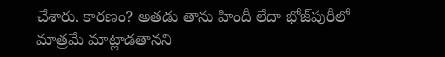చేశారు. కారణం? అతడు తాను హిందీ లేదా భోజ్‌పురీలో మాత్రమే మాట్లాడతానని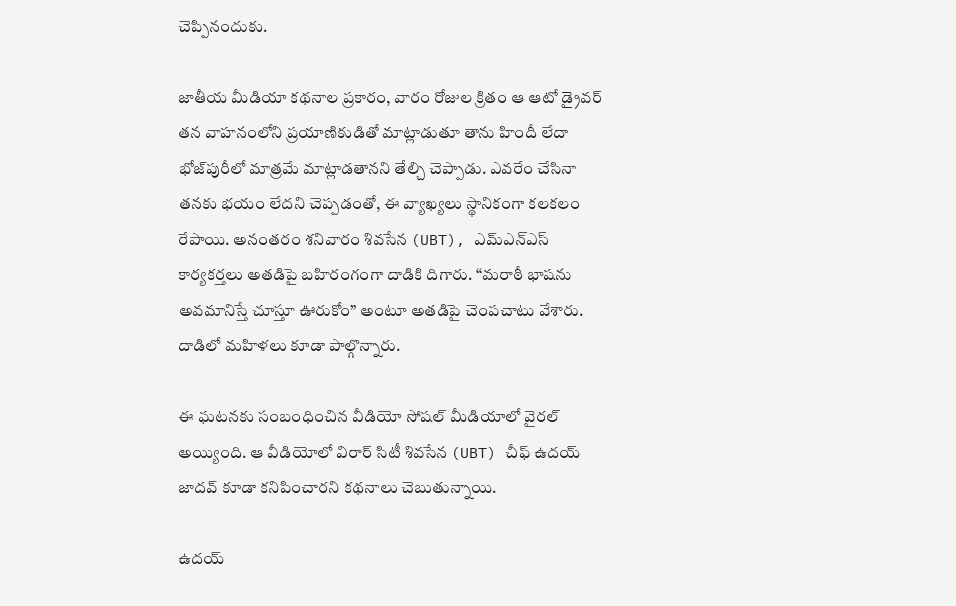చెప్పినందుకు.

జాతీయ మీడియా కథనాల ప్రకారం, వారం రోజుల క్రితం ఆ ఆటో డ్రైవర్ తన వాహనంలోని ప్రయాణికుడితో మాట్లాడుతూ తాను హిందీ లేదా భోజ్‌పురీలో మాత్రమే మాట్లాడతానని తేల్చి చెప్పాడు. ఎవరేం చేసినా తనకు భయం లేదని చెప్పడంతో, ఈ వ్యాఖ్యలు స్థానికంగా కలకలం రేపాయి. అనంతరం శనివారం శివసేన (UBT), ఎమ్ఎన్ఎస్ కార్యకర్తలు అతడిపై బహిరంగంగా దాడికి దిగారు. “మరాఠీ భాషను అవమానిస్తే చూస్తూ ఊరుకోం” అంటూ అతడిపై చెంపచాటు వేశారు. దాడిలో మహిళలు కూడా పాల్గొన్నారు.

ఈ ఘటనకు సంబంధించిన వీడియో సోషల్ మీడియాలో వైరల్ అయ్యింది. ఆ వీడియోలో విరార్ సిటీ శివసేన (UBT) చీఫ్ ఉదయ్ జాదవ్ కూడా కనిపించారని కథనాలు చెబుతున్నాయి.

ఉదయ్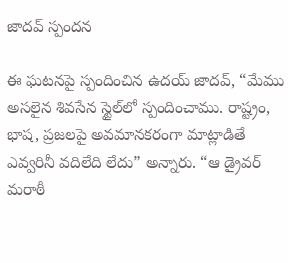జాదవ్ స్పందన

ఈ ఘటనపై స్పందించిన ఉదయ్ జాదవ్, “మేము అసలైన శివసేన స్టైల్‌లో స్పందించాము. రాష్ట్రం, భాష, ప్రజలపై అవమానకరంగా మాట్లాడితే ఎవ్వరినీ వదిలేది లేదు” అన్నారు. “ఆ డ్రైవర్ మరాఠీ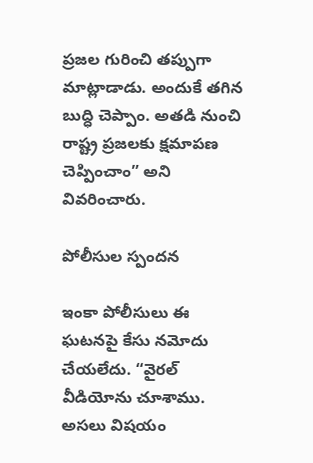ప్రజల గురించి తప్పుగా మాట్లాడాడు. అందుకే తగిన బుద్ధి చెప్పాం. అతడి నుంచి రాష్ట్ర ప్రజలకు క్షమాపణ చెప్పించాం” అని వివరించారు.

పోలీసుల స్పందన

ఇంకా పోలీసులు ఈ ఘటనపై కేసు నమోదు చేయలేదు. “వైరల్ వీడియోను చూశాము. అసలు విషయం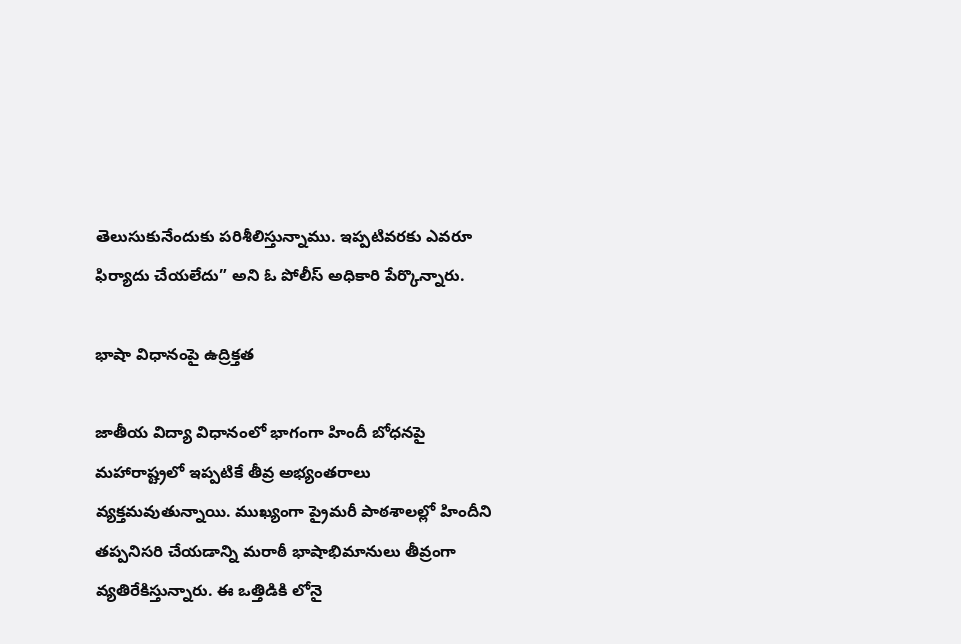తెలుసుకునేందుకు పరిశీలిస్తున్నాము. ఇప్పటివరకు ఎవరూ ఫిర్యాదు చేయలేదు” అని ఓ పోలీస్ అధికారి పేర్కొన్నారు.

భాషా విధానంపై ఉద్రిక్తత

జాతీయ విద్యా విధానంలో భాగంగా హిందీ బోధనపై మహారాష్ట్రలో ఇప్పటికే తీవ్ర అభ్యంతరాలు వ్యక్తమవుతున్నాయి. ముఖ్యంగా ప్రైమరీ పాఠశాలల్లో హిందీని తప్పనిసరి చేయడాన్ని మరాఠీ భాషాభిమానులు తీవ్రంగా వ్యతిరేకిస్తున్నారు. ఈ ఒత్తిడికి లోనై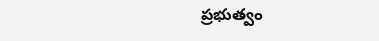ప్రభుత్వం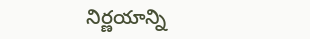నిర్ణయాన్ని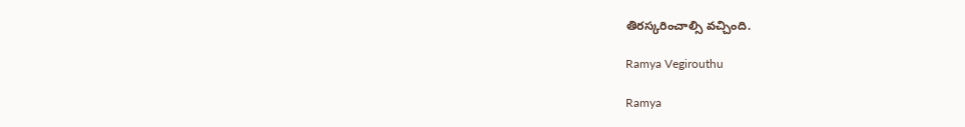తిరస్కరించాల్సి వచ్చింది.

Ramya Vegirouthu

Ramya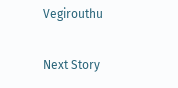Vegirouthu

Next Story